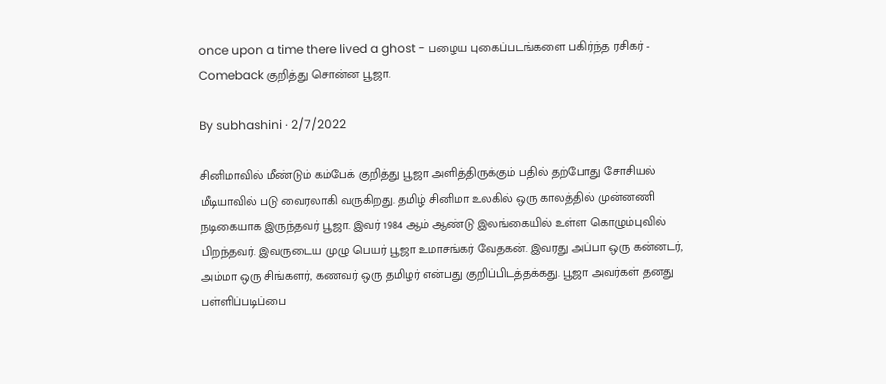once upon a time there lived a ghost - பழைய புகைப்படங்களை பகிர்ந்த ரசிகர் - Comeback குறித்து சொன்ன பூஜா.

By subhashini · 2/7/2022

சினிமாவில் மீண்டும் கம்பேக் குறித்து பூஜா அளித்திருக்கும் பதில் தற்போது சோசியல் மீடியாவில் படு வைரலாகி வருகிறது. தமிழ் சினிமா உலகில் ஒரு காலத்தில் முன்னணி நடிகையாக இருந்தவர் பூஜா. இவர் 1984 ஆம் ஆண்டு இலங்கையில் உள்ள கொழும்புவில் பிறந்தவர். இவருடைய முழு பெயர் பூஜா உமாசங்கர் வேதகன். இவரது அப்பா ஒரு கன்னடர், அம்மா ஒரு சிங்களர், கணவர் ஒரு தமிழர் என்பது குறிப்பிடத்தக்கது. பூஜா அவர்கள் தனது பள்ளிப்படிப்பை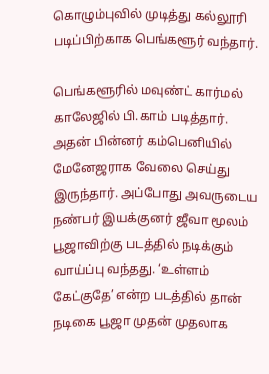கொழும்புவில் முடித்து கல்லூரி படிப்பிற்காக பெங்களூர் வந்தார்.

பெங்களூரில் மவுண்ட் கார்மல் காலேஜில் பி.காம் படித்தார். அதன் பின்னர் கம்பெனியில் மேனேஜராக வேலை செய்து இருந்தார். அப்போது அவருடைய நண்பர் இயக்குனர் ஜீவா மூலம் பூஜாவிற்கு படத்தில் நடிக்கும் வாய்ப்பு வந்தது. ‘உள்ளம் கேட்குதே’ என்ற படத்தில் தான் நடிகை பூஜா முதன் முதலாக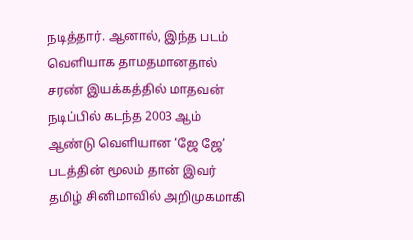நடித்தார். ஆனால், இந்த படம் வெளியாக தாமதமானதால் சரண் இயக்கத்தில் மாதவன் நடிப்பில் கடந்த 2003 ஆம் ஆண்டு வெளியான ‘ஜே ஜே’ படத்தின் மூலம் தான் இவர் தமிழ் சினிமாவில் அறிமுகமாகி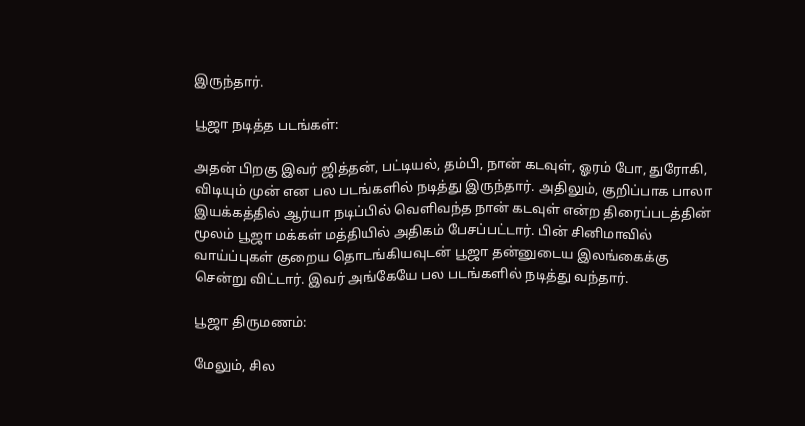இருந்தார்.

பூஜா நடித்த படங்கள்:

அதன் பிறகு இவர் ஜித்தன், பட்டியல், தம்பி, நான் கடவுள், ஓரம் போ, துரோகி, விடியும் முன் என பல படங்களில் நடித்து இருந்தார். அதிலும், குறிப்பாக பாலா இயக்கத்தில் ஆர்யா நடிப்பில் வெளிவந்த நான் கடவுள் என்ற திரைப்படத்தின் மூலம் பூஜா மக்கள் மத்தியில் அதிகம் பேசப்பட்டார். பின் சினிமாவில் வாய்ப்புகள் குறைய தொடங்கியவுடன் பூஜா தன்னுடைய இலங்கைக்கு சென்று விட்டார். இவர் அங்கேயே பல படங்களில் நடித்து வந்தார்.

பூஜா திருமணம்:

மேலும், சில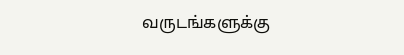வருடங்களுக்கு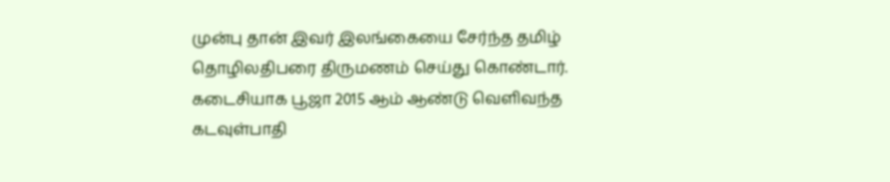முன்பு தான் இவர் இலங்கையை சேர்ந்த தமிழ் தொழிலதிபரை திருமணம் செய்து கொண்டார். கடைசியாக பூஜா 2015 ஆம் ஆண்டு வெளிவந்த கடவுள்பாதி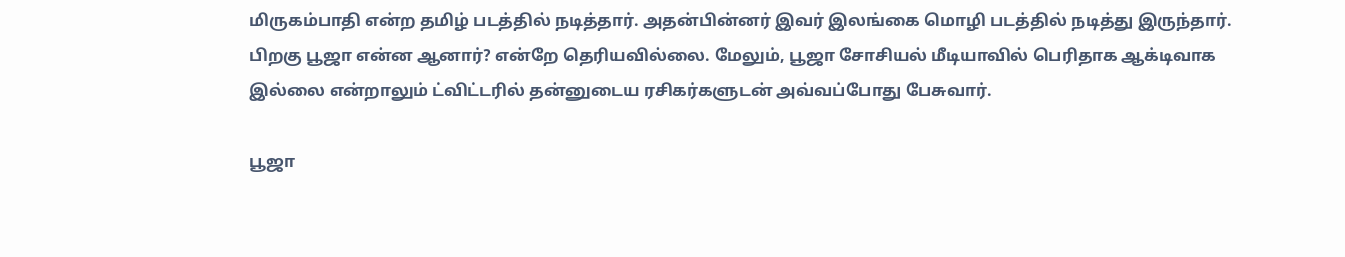மிருகம்பாதி என்ற தமிழ் படத்தில் நடித்தார். அதன்பின்னர் இவர் இலங்கை மொழி படத்தில் நடித்து இருந்தார். பிறகு பூஜா என்ன ஆனார்? என்றே தெரியவில்லை. மேலும், பூஜா சோசியல் மீடியாவில் பெரிதாக ஆக்டிவாக இல்லை என்றாலும் ட்விட்டரில் தன்னுடைய ரசிகர்களுடன் அவ்வப்போது பேசுவார்.

பூஜா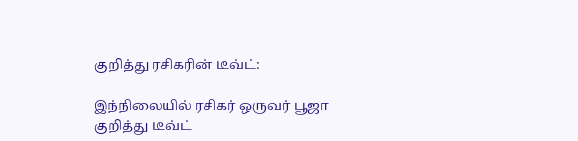குறித்து ரசிகரின் டீவ்ட்:

இந்நிலையில் ரசிகர் ஒருவர் பூஜா குறித்து டீவ்ட்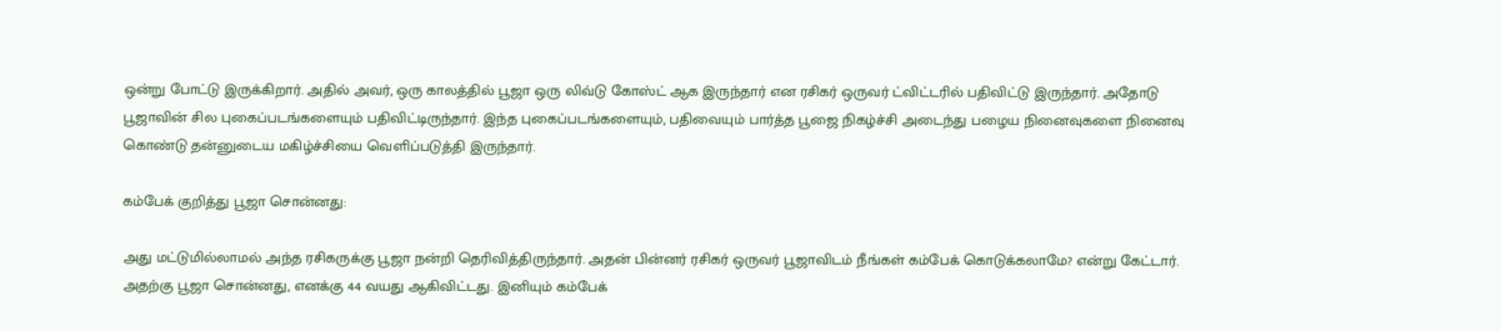ஒன்று போட்டு இருக்கிறார். அதில் அவர், ஒரு காலத்தில் பூஜா ஒரு லிவ்டு கோஸ்ட் ஆக இருந்தார் என ரசிகர் ஒருவர் ட்விட்டரில் பதிவிட்டு இருந்தார். அதோடு பூஜாவின் சில புகைப்படங்களையும் பதிவிட்டிருந்தார். இந்த புகைப்படங்களையும், பதிவையும் பார்த்த பூஜை நிகழ்ச்சி அடைந்து பழைய நினைவுகளை நினைவு கொண்டு தன்னுடைய மகிழ்ச்சியை வெளிப்படுத்தி இருந்தார்.

கம்பேக் குறித்து பூஜா சொன்னது:

அது மட்டுமில்லாமல் அந்த ரசிகருக்கு பூஜா நன்றி தெரிவித்திருந்தார். அதன் பின்னர் ரசிகர் ஒருவர் பூஜாவிடம் நீங்கள் கம்பேக் கொடுக்கலாமே? என்று கேட்டார். அதற்கு பூஜா சொன்னது, எனக்கு 44 வயது ஆகிவிட்டது. இனியும் கம்பேக்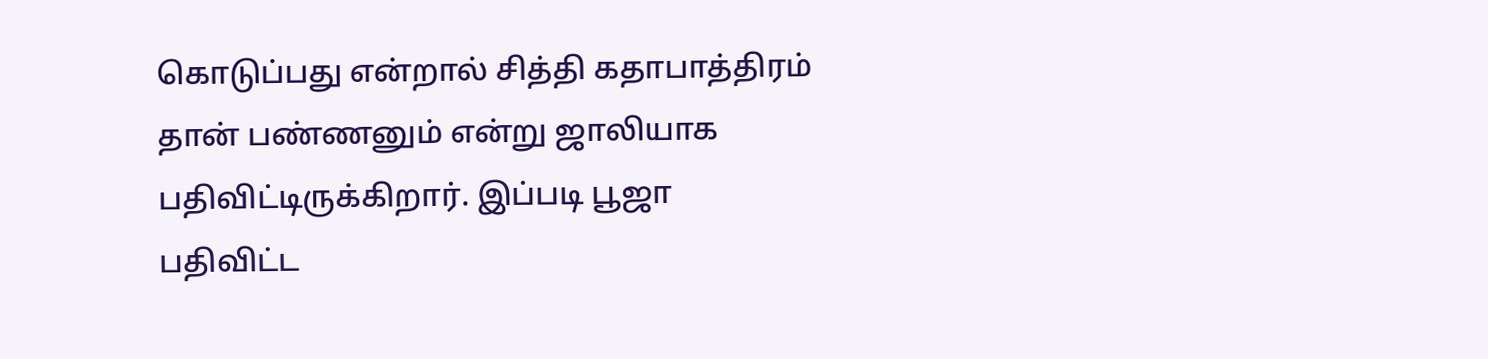கொடுப்பது என்றால் சித்தி கதாபாத்திரம் தான் பண்ணனும் என்று ஜாலியாக பதிவிட்டிருக்கிறார். இப்படி பூஜா பதிவிட்ட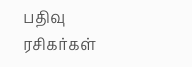பதிவு ரசிகர்கள்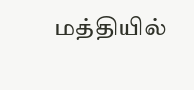மத்தியில்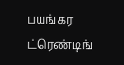பயங்கர ட்ரெண்டிங்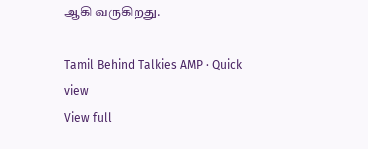ஆகி வருகிறது.

Tamil Behind Talkies AMP · Quick view
View full